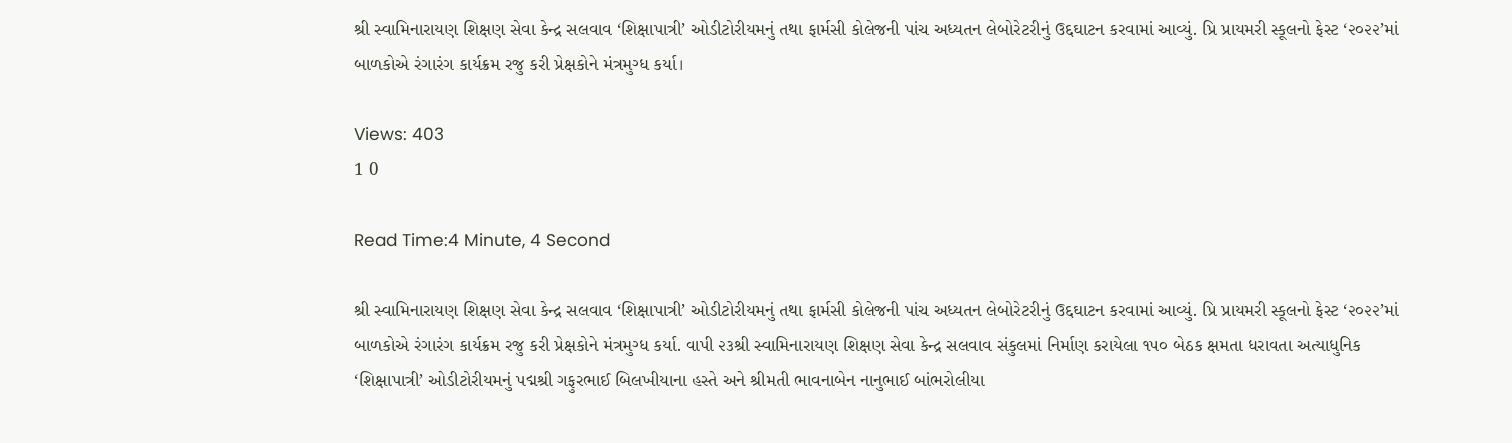શ્રી સ્વામિનારાયણ શિક્ષણ સેવા કેન્દ્ર સલવાવ ‘શિક્ષાપાત્રી’ ઓડીટોરીયમનું તથા ફાર્મસી કોલેજની પાંચ અધ્યતન લેબોરેટરીનું ઉદ્દઘાટન કરવામાં આવ્યું. પ્રિ પ્રાયમરી સ્કૂલનો ફેસ્ટ ‘૨૦૨૨’માં બાળકોએ રંગારંગ કાર્યક્રમ રજુ કરી પ્રેક્ષકોને મંત્રમુગ્ધ કર્યા।

Views: 403
1 0

Read Time:4 Minute, 4 Second

શ્રી સ્વામિનારાયણ શિક્ષણ સેવા કેન્દ્ર સલવાવ ‘શિક્ષાપાત્રી’ ઓડીટોરીયમનું તથા ફાર્મસી કોલેજની પાંચ અધ્યતન લેબોરેટરીનું ઉદ્દઘાટન કરવામાં આવ્યું. પ્રિ પ્રાયમરી સ્કૂલનો ફેસ્ટ ‘૨૦૨૨’માં બાળકોએ રંગારંગ કાર્યક્રમ રજુ કરી પ્રેક્ષકોને મંત્રમુગ્ધ કર્યા. વાપી ૨૩શ્રી સ્વામિનારાયણ શિક્ષણ સેવા કેન્દ્ર સલવાવ સંકુલમાં નિર્માણ કરાયેલા ૧૫૦ બેઠક ક્ષમતા ધરાવતા અત્યાધુનિક ‘શિક્ષાપાત્રી’ ઓડીટોરીયમનું પદ્મશ્રી ગફુરભાઈ બિલખીયાના હસ્તે અને શ્રીમતી ભાવનાબેન નાનુભાઈ બાંભરોલીયા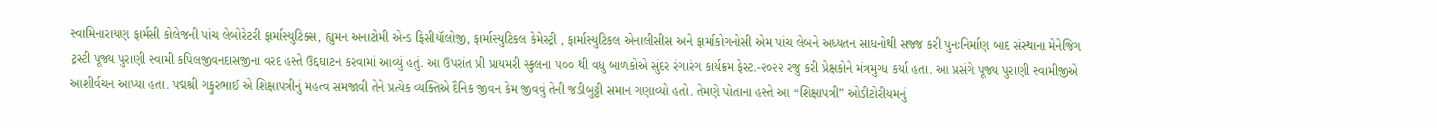સ્વામિનારાયણ ફાર્મસી કોલેજની પાંચ લેબોરેટરી ફાર્માસ્યુટિક્સ, હ્યુમન અનાટોમી એન્ડ ફિસીયૉલોજી, ફાર્માસ્યુટિકલ કેમેસ્ટ્રી , ફાર્માસ્યુટિકલ એનાલીસીસ અને ફાર્માકોગનોસી એમ પાંચ લેબને અધ્યતન સાધનોથી સજ્જ કરી પુનઃનિર્માણ બાદ સંસ્થાના મેનેજિગ ટ્રસ્ટી પૂજ્ય પુરાણી સ્વામી કપિલજીવનદાસજીના વરદ હસ્તે ઉદ્દઘાટન કરવામાં આવ્યું હતું. આ ઉપરાંત પ્રી પ્રાયમરી સ્કુલના ૫૦૦ થી વધુ બાળકોએ સુંદર રંગારંગ કાર્યક્રમ ફેસ્ટ.-૨૦૨૨ રજુ કરી પ્રેક્ષકોને મંત્રમુગ્ધ કર્યા હતા. આ પ્રસંગે પૂજ્ય પુરાણી સ્વામીજીએ આશીર્વચન આપ્યા હતા. પદ્મશ્રી ગફુરભાઈ એ શિક્ષાપત્રીનું મહત્વ સમજાવી તેને પ્રત્યેક વ્યક્તિએ દૈનિક જીવન કેમ જીવવું તેની જડીબુટ્ટી સમાન ગણાવ્યો હતો. તેમણે પોતાના હસ્તે આ “શિક્ષાપત્રી” ઓડીટોરીયમનું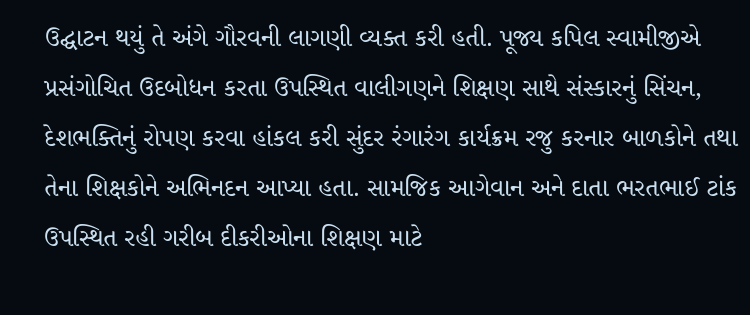ઉદ્ઘાટન થયું તે અંગે ગૌરવની લાગણી વ્યક્ત કરી હતી. પૂજ્ય કપિલ સ્વામીજીએ પ્રસંગોચિત ઉદબોધન કરતા ઉપસ્થિત વાલીગણને શિક્ષણ સાથે સંસ્કારનું સિંચન, દેશભક્તિનું રોપણ કરવા હાંકલ કરી સુંદર રંગારંગ કાર્યક્રમ રજુ કરનાર બાળકોને તથા તેના શિક્ષકોને અભિનદન આપ્યા હતા. સામજિક આગેવાન અને દાતા ભરતભાઈ ટાંક ઉપસ્થિત રહી ગરીબ દીકરીઓના શિક્ષણ માટે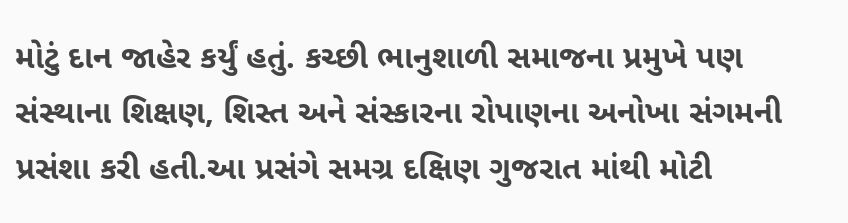મોટું દાન જાહેર કર્યું હતું. કચ્છી ભાનુશાળી સમાજના પ્રમુખે પણ સંસ્થાના શિક્ષણ, શિસ્ત અને સંસ્કારના રોપાણના અનોખા સંગમની પ્રસંશા કરી હતી.આ પ્રસંગે સમગ્ર દક્ષિણ ગુજરાત માંથી મોટી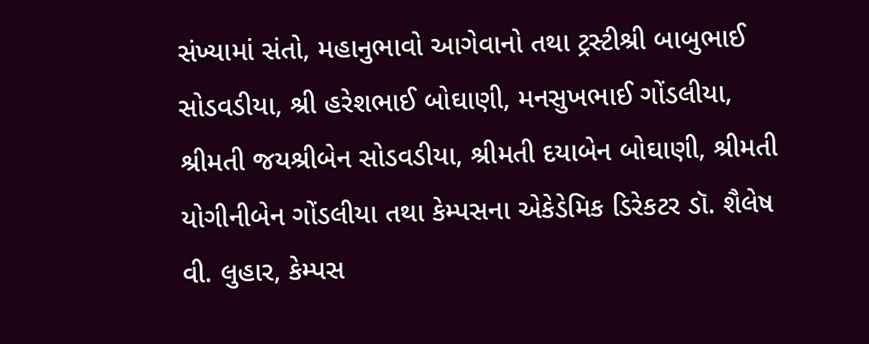સંખ્યામાં સંતો, મહાનુભાવો આગેવાનો તથા ટ્રસ્ટીશ્રી બાબુભાઈ સોડવડીયા, શ્રી હરેશભાઈ બોઘાણી, મનસુખભાઈ ગોંડલીયા, શ્રીમતી જયશ્રીબેન સોડવડીયા, શ્રીમતી દયાબેન બોઘાણી, શ્રીમતી યોગીનીબેન ગોંડલીયા તથા કેમ્પસના એકેડેમિક ડિરેકટર ડૉ. શૈલેષ વી. લુહાર, કેમ્પસ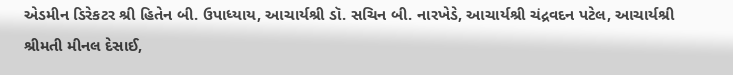એડમીન ડિરેકટર શ્રી હિતેન બી. ઉપાધ્યાય, આચાર્યશ્રી ડૉ. સચિન બી. નારખેડે, આચાર્યશ્રી ચંદ્રવદન પટેલ, આચાર્યશ્રી શ્રીમતી મીનલ દેસાઈ,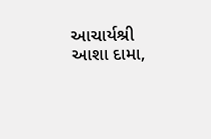આચાર્યશ્રી આશા દામા,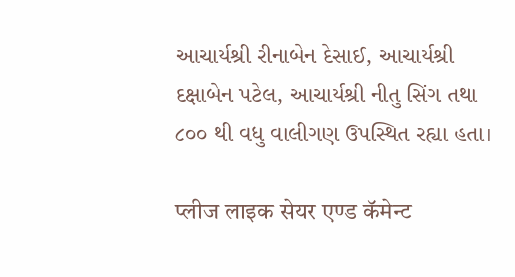આચાર્યશ્રી રીનાબેન દેસાઈ, આચાર્યશ્રી દક્ષાબેન પટેલ, આચાર્યશ્રી નીતુ સિંગ તથા ૮૦૦ થી વધુ વાલીગણ ઉપસ્થિત રહ્યા હતા।

प्लीज लाइक सेयर एण्ड कॅमेन्ट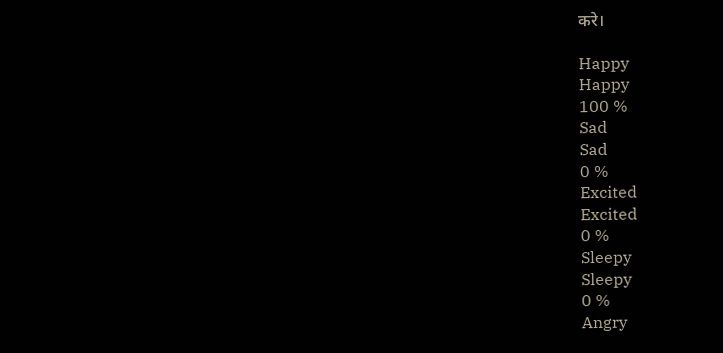करे।

Happy
Happy
100 %
Sad
Sad
0 %
Excited
Excited
0 %
Sleepy
Sleepy
0 %
Angry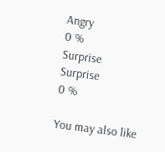Angry
0 %
Surprise
Surprise
0 %

You may also like